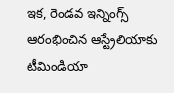ఇక, రెండవ ఇన్నింగ్స్ ఆరంభించిన ఆస్ట్రేలియాకు టీమిండియా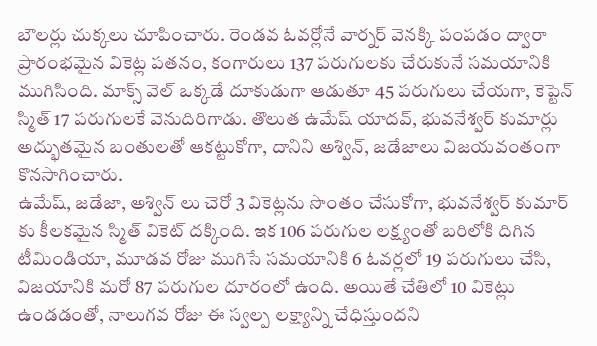బౌలర్లు చుక్కలు చూపించారు. రెండవ ఓవర్లోనే వార్నర్ వెనక్కి పంపడం ద్వారా ప్రారంభమైన వికెట్ల పతనం, కంగారులు 137 పరుగులకు చేరుకునే సమయానికి ముగిసింది. మాక్స్ వెల్ ఒక్కడే దూకుడుగా ఆడుతూ 45 పరుగులు చేయగా, కెప్టెన్ స్మిత్ 17 పరుగులకే వెనుదిరిగాడు. తొలుత ఉమేష్ యాదవ్, భువనేశ్వర్ కుమార్లు అద్భుతమైన బంతులతో ఆకట్టుకోగా, దానిని అశ్విన్, జడేజాలు విజయవంతంగా కొనసాగించారు.
ఉమేష్, జడేజా, అశ్విన్ లు చెరో 3 వికెట్లను సొంతం చేసుకోగా, భువనేశ్వర్ కుమార్ కు కీలకమైన స్మిత్ వికెట్ దక్కింది. ఇక 106 పరుగుల లక్ష్యంతో బరిలోకి దిగిన టీమిండియా, మూడవ రోజు ముగిసే సమయానికి 6 ఓవర్లలో 19 పరుగులు చేసి, విజయానికి మరో 87 పరుగుల దూరంలో ఉంది. అయితే చేతిలో 10 వికెట్లు ఉండడంతో, నాలుగవ రోజు ఈ స్వల్ప లక్ష్యాన్ని చేధిస్తుందని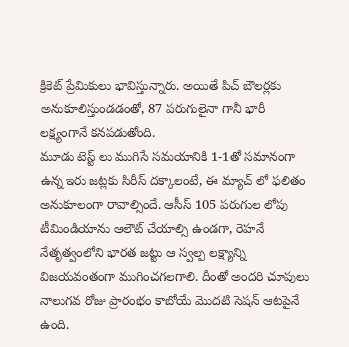క్రికెట్ ప్రేమికులు భావిస్తున్నారు. అయితే పిచ్ బౌలర్లకు అనుకూలిస్తుండడంతో, 87 పరుగులైనా గానీ భారీ లక్ష్యంగానే కనపడుతోంది.
మూడు టెస్ట్ లు ముగిసే సమయానికి 1-1తో సమానంగా ఉన్న ఇరు జట్లకు సిరీస్ దక్కాలంటే, ఈ మ్యాచ్ లో ఫలితం అనుకూలంగా రావాల్సిందే. ఆసీస్ 105 పరుగుల లోపు టీమిండియాను ఆలౌట్ చేయాల్సి ఉండగా, రెహనే నేతృత్వంలోని భారత జట్టు ఆ స్వల్ప లక్ష్యాన్ని విజయవంతంగా ముగించగలగాలి. దీంతో అందరి చూపులు నాలుగవ రోజు ప్రారంభం కాబోయే మొదటి సెషన్ ఆటపైనే ఉంది.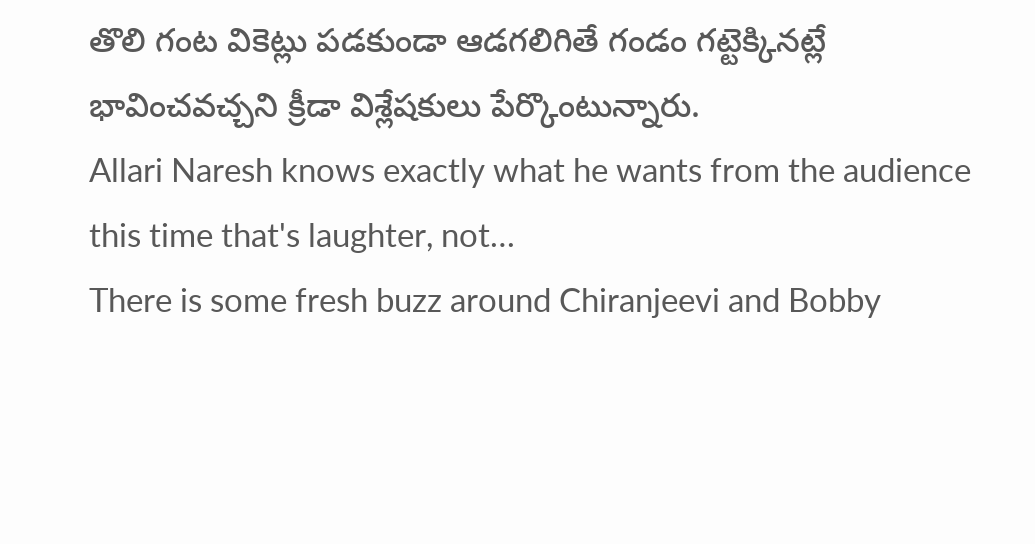తొలి గంట వికెట్లు పడకుండా ఆడగలిగితే గండం గట్టెక్కినట్లే భావించవచ్చని క్రీడా విశ్లేషకులు పేర్కొంటున్నారు.
Allari Naresh knows exactly what he wants from the audience this time that's laughter, not…
There is some fresh buzz around Chiranjeevi and Bobby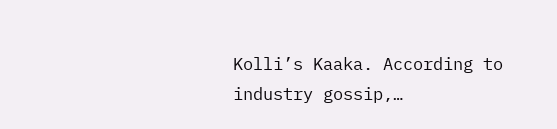Kolli’s Kaaka. According to industry gossip,…